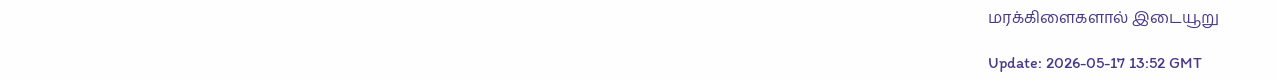மரக்கிளைகளால் இடையூறு

Update: 2026-05-17 13:52 GMT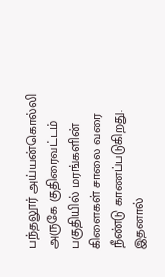பந்தலூர் அய்யன்கொல்லி அருகே குதிரைவட்டம் பகுதியில் மரங்களின் கிளைகள் சாலை வரை நீண்டு காணப்படுகிறது. இதனால்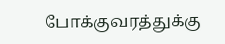போக்குவரத்துக்கு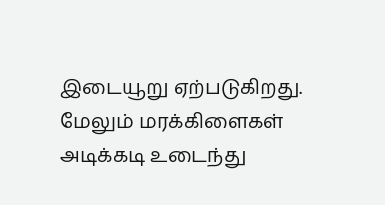இடையூறு ஏற்படுகிறது. மேலும் மரக்கிளைகள் அடிக்கடி உடைந்து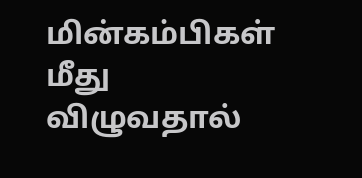மின்கம்பிகள் மீது விழுவதால்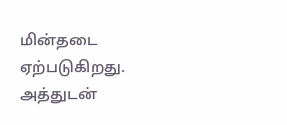மின்தடை ஏற்படுகிறது. அத்துடன்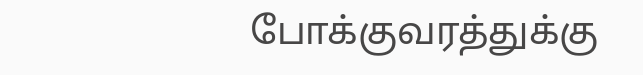போக்குவரத்துக்கு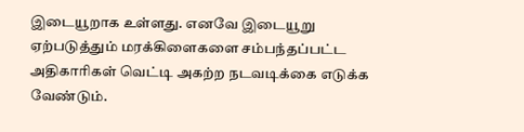இடையூறாக உள்ளது. எனவே இடையூறு ஏற்படுத்தும் மரக்கிளைகளை சம்பந்தப்பட்ட அதிகாரிகள் வெட்டி அகற்ற நடவடிக்கை எடுக்க வேண்டும்.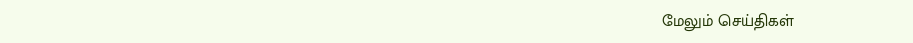மேலும் செய்திகள்